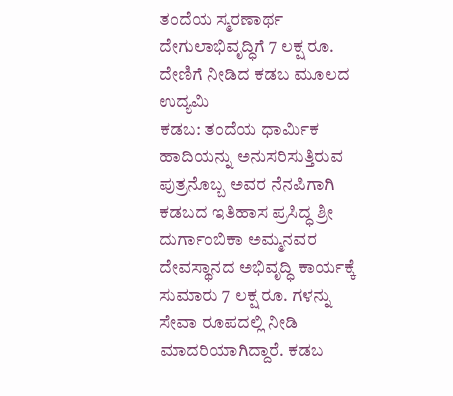ತಂದೆಯ ಸ್ಮರಣಾರ್ಥ ದೇಗುಲಾಭಿವೃದ್ಧಿಗೆ 7 ಲಕ್ಷ ರೂ. ದೇಣಿಗೆ ನೀಡಿದ ಕಡಬ ಮೂಲದ ಉದ್ಯಮಿ
ಕಡಬ: ತಂದೆಯ ಧಾರ್ಮಿಕ ಹಾದಿಯನ್ನು ಅನುಸರಿಸುತ್ತಿರುವ ಪುತ್ರನೊಬ್ಬ ಅವರ ನೆನಪಿಗಾಗಿ ಕಡಬದ ಇತಿಹಾಸ ಪ್ರಸಿದ್ಧ ಶ್ರೀ ದುರ್ಗಾಂಬಿಕಾ ಅಮ್ಮನವರ ದೇವಸ್ಥಾನದ ಅಭಿವೃದ್ಧಿ ಕಾರ್ಯಕ್ಕೆ ಸುಮಾರು 7 ಲಕ್ಷ ರೂ. ಗಳನ್ನು ಸೇವಾ ರೂಪದಲ್ಲಿ ನೀಡಿ ಮಾದರಿಯಾಗಿದ್ದಾರೆ. ಕಡಬ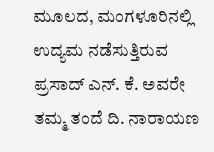ಮೂಲದ, ಮಂಗಳೂರಿನಲ್ಲಿ ಉದ್ಯಮ ನಡೆಸುತ್ತಿರುವ ಪ್ರಸಾದ್ ಎನ್. ಕೆ. ಅವರೇ ತಮ್ಮ ತಂದೆ ದಿ. ನಾರಾಯಣ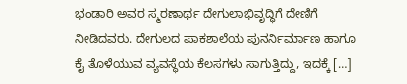ಭಂಡಾರಿ ಅವರ ಸ್ಮರಣಾರ್ಥ ದೇಗುಲಾಭಿವೃದ್ಧಿಗೆ ದೇಣಿಗೆ ನೀಡಿದವರು. ದೇಗುಲದ ಪಾಕಶಾಲೆಯ ಪುನರ್ನಿರ್ಮಾಣ ಹಾಗೂ ಕೈ ತೊಳೆಯುವ ವ್ಯವಸ್ಥೆಯ ಕೆಲಸಗಳು ಸಾಗುತ್ತಿದ್ದು, ಇದಕ್ಕೆ […]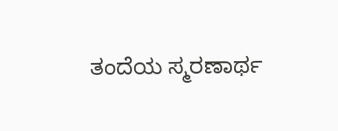ತಂದೆಯ ಸ್ಮರಣಾರ್ಥ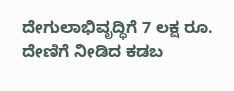ದೇಗುಲಾಭಿವೃದ್ಧಿಗೆ 7 ಲಕ್ಷ ರೂ. ದೇಣಿಗೆ ನೀಡಿದ ಕಡಬ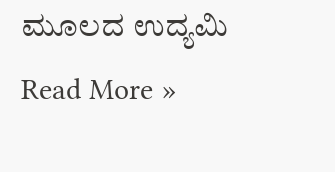ಮೂಲದ ಉದ್ಯಮಿ Read More »